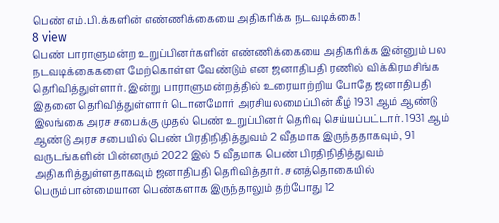பெண் எம்.பி.க்களின் எண்ணிக்கையை அதிகரிக்க நடவடிக்கை!
8 view
பெண் பாராளுமன்ற உறுப்பினர்களின் எண்ணிக்கையை அதிகரிக்க இன்னும் பல நடவடிக்கைகளை மேற்கொள்ள வேண்டும் என ஜனாதிபதி ரணில் விக்கிரமசிங்க தெரிவித்துள்ளார். இன்று பாராளுமன்றத்தில் உரையாற்றிய போதே ஜனாதிபதி இதனை தெரிவித்துள்ளார் டொனமோர் அரசியலமைப்பின் கீழ் 1931 ஆம் ஆண்டு இலங்கை அரச சபைக்கு முதல் பெண் உறுப்பினர் தெரிவு செய்யப்பட்டார். 1931 ஆம் ஆண்டு அரச சபையில் பெண் பிரதிநிதித்துவம் 2 வீதமாக இருந்ததாகவும், 91 வருடங்களின் பின்னரும் 2022 இல் 5 வீதமாக பெண் பிரதிநிதித்துவம் அதிகரித்துள்ளதாகவும் ஜனாதிபதி தெரிவித்தார். சனத்தொகையில் பெரும்பான்மையான பெண்களாக இருந்தாலும் தற்போது 12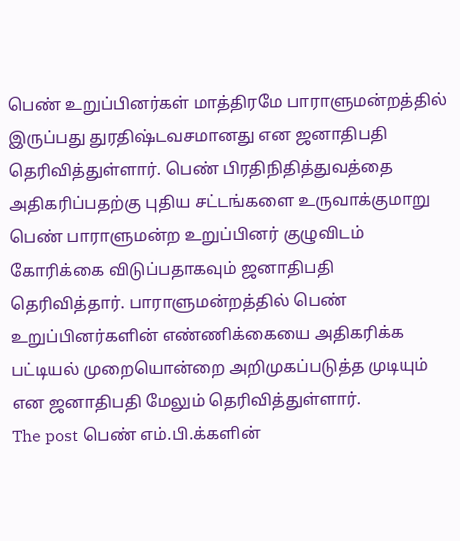பெண் உறுப்பினர்கள் மாத்திரமே பாராளுமன்றத்தில் இருப்பது துரதிஷ்டவசமானது என ஜனாதிபதி தெரிவித்துள்ளார். பெண் பிரதிநிதித்துவத்தை அதிகரிப்பதற்கு புதிய சட்டங்களை உருவாக்குமாறு பெண் பாராளுமன்ற உறுப்பினர் குழுவிடம் கோரிக்கை விடுப்பதாகவும் ஜனாதிபதி தெரிவித்தார். பாராளுமன்றத்தில் பெண் உறுப்பினர்களின் எண்ணிக்கையை அதிகரிக்க பட்டியல் முறையொன்றை அறிமுகப்படுத்த முடியும் என ஜனாதிபதி மேலும் தெரிவித்துள்ளார்.
The post பெண் எம்.பி.க்களின்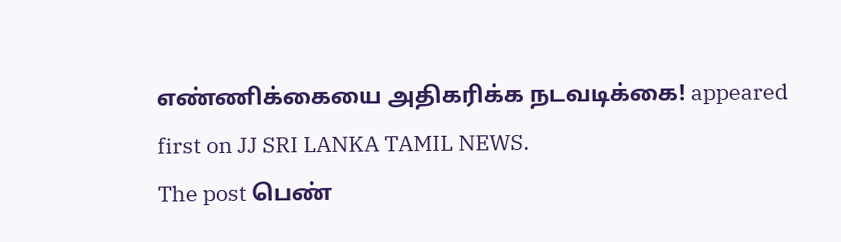எண்ணிக்கையை அதிகரிக்க நடவடிக்கை! appeared first on JJ SRI LANKA TAMIL NEWS.
The post பெண்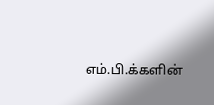எம்.பி.க்களின்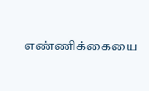எண்ணிக்கையை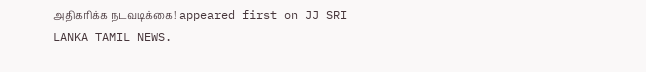அதிகரிக்க நடவடிக்கை! appeared first on JJ SRI LANKA TAMIL NEWS.